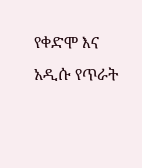የቀድሞ እና አዲሱ የጥራት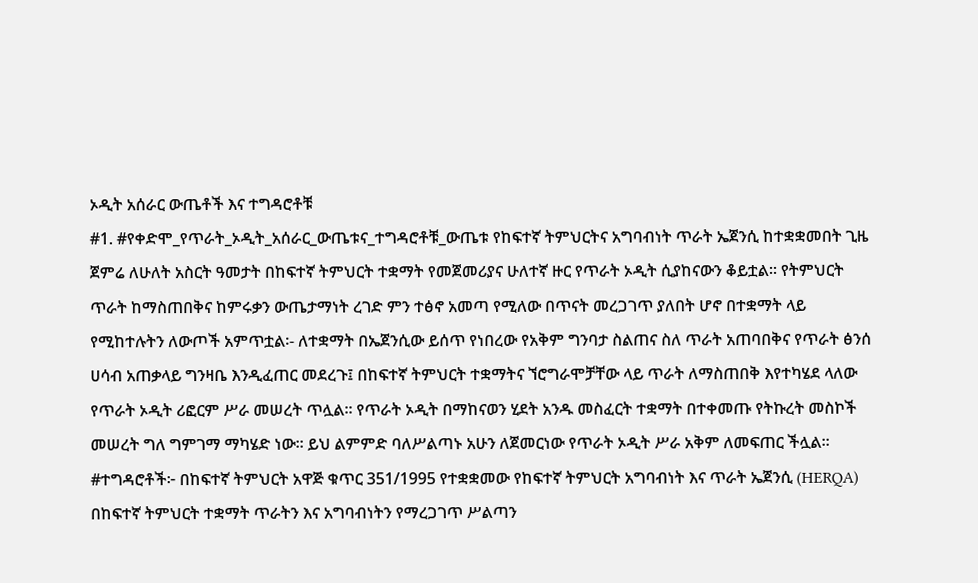ኦዲት አሰራር ውጤቶች እና ተግዳሮቶቹ
#1. #የቀድሞ_የጥራት_ኦዲት_አሰራር_ውጤቱና_ተግዳሮቶቹ_ውጤቱ የከፍተኛ ትምህርትና አግባብነት ጥራት ኤጀንሲ ከተቋቋመበት ጊዜ ጀምሬ ለሁለት አስርት ዓመታት በከፍተኛ ትምህርት ተቋማት የመጀመሪያና ሁለተኛ ዙር የጥራት ኦዲት ሲያከናውን ቆይቷል፡፡ የትምህርት ጥራት ከማስጠበቅና ከምሩቃን ውጤታማነት ረገድ ምን ተፅኖ አመጣ የሚለው በጥናት መረጋገጥ ያለበት ሆኖ በተቋማት ላይ የሚከተሉትን ለውጦች አምጥቷል፡- ለተቋማት በኤጀንሲው ይሰጥ የነበረው የአቅም ግንባታ ስልጠና ስለ ጥራት አጠባበቅና የጥራት ፅንሰ ሀሳብ አጠቃላይ ግንዛቤ እንዲፈጠር መደረጉ፤ በከፍተኛ ትምህርት ተቋማትና ኘሮግራሞቻቸው ላይ ጥራት ለማስጠበቅ እየተካሄደ ላለው የጥራት ኦዲት ሪፎርም ሥራ መሠረት ጥሏል፡፡ የጥራት ኦዲት በማከናወን ሂደት አንዱ መስፈርት ተቋማት በተቀመጡ የትኩረት መስኮች መሠረት ግለ ግምገማ ማካሄድ ነው፡፡ ይህ ልምምድ ባለሥልጣኑ አሁን ለጀመርነው የጥራት ኦዲት ሥራ አቅም ለመፍጠር ችሏል፡፡ #ተግዳሮቶች፦ በከፍተኛ ትምህርት አዋጅ ቁጥር 351/1995 የተቋቋመው የከፍተኛ ትምህርት አግባብነት እና ጥራት ኤጀንሲ (HERQA) በከፍተኛ ትምህርት ተቋማት ጥራትን እና አግባብነትን የማረጋገጥ ሥልጣን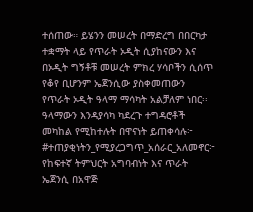ተሰጠው። ይሄንን መሠረት በማድረግ በበርካታ ተቋማት ላይ የጥራት ኦዲት ሲያከናውን እና በኦዲት ግኝቶቹ መሠረት ምክረ ሃሳቦችን ሲሰጥ የቆየ ቢሆንም ኤጀንሲው ያስቀመጠውን የጥራት ኦዲት ዓላማ ማሳካት አልቻለም ነበር፡፡ ዓላማውን እንዳያሳካ ካደረጉ ተግዳሮቶች መካከል የሚከተሉት በዋናነት ይጠቀሳሉ፦ #ተጠያቂነትን_የሚያረጋግጥ_አሰራር_አለመኖር፦ የከፍተኛ ትምህርት አግባብነት እና ጥራት ኤጀንሲ በአዋጅ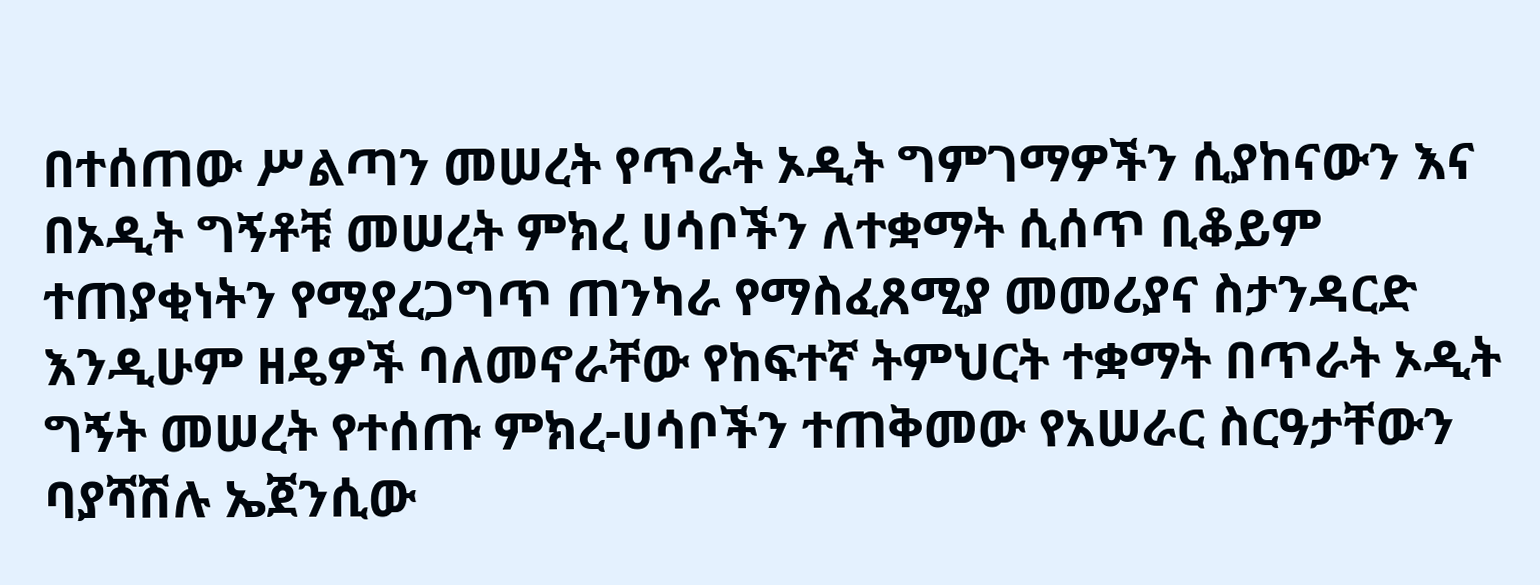በተሰጠው ሥልጣን መሠረት የጥራት ኦዲት ግምገማዎችን ሲያከናውን እና በኦዲት ግኝቶቹ መሠረት ምክረ ሀሳቦችን ለተቋማት ሲሰጥ ቢቆይም ተጠያቂነትን የሚያረጋግጥ ጠንካራ የማስፈጸሚያ መመሪያና ስታንዳርድ እንዲሁም ዘዴዎች ባለመኖራቸው የከፍተኛ ትምህርት ተቋማት በጥራት ኦዲት ግኝት መሠረት የተሰጡ ምክረ-ሀሳቦችን ተጠቅመው የአሠራር ስርዓታቸውን ባያሻሽሉ ኤጀንሲው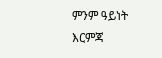ምንም ዓይነት እርምጃ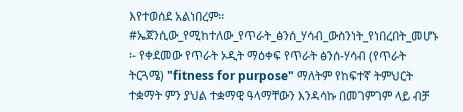እየተወሰደ አልነበረም፡፡ #ኤጀንሲው_የሚከተለው_የጥራት_ፅንሰ_ሃሳብ_ውስንነት_የነበረበት_መሆኑ ፡- የቀደመው የጥራት ኦዲት ማዕቀፍ የጥራት ፅንሰ-ሃሳብ (የጥራት ትርጓሜ) "fitness for purpose" ማለትም የከፍተኛ ትምህርት ተቋማት ምን ያህል ተቋማዊ ዓላማቸውን እንዳሳኩ በመገምገም ላይ ብቻ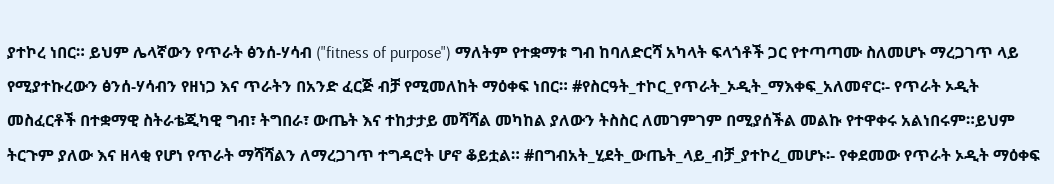ያተኮረ ነበር። ይህም ሌላኛውን የጥራት ፅንሰ-ሃሳብ ("fitness of purpose") ማለትም የተቋማቱ ግብ ከባለድርሻ አካላት ፍላጎቶች ጋር የተጣጣሙ ስለመሆኑ ማረጋገጥ ላይ የሚያተኩረውን ፅንሰ-ሃሳብን የዘነጋ እና ጥራትን በአንድ ፈርጅ ብቻ የሚመለከት ማዕቀፍ ነበር። #የስርዓት_ተኮር_የጥራት_ኦዲት_ማእቀፍ_አለመኖር፡- የጥራት ኦዲት መስፈርቶች በተቋማዊ ስትራቴጂካዊ ግብ፣ ትግበራ፣ ውጤት እና ተከታታይ መሻሻል መካከል ያለውን ትስስር ለመገምገም በሚያሰችል መልኩ የተዋቀሩ አልነበሩም።ይህም ትርጉም ያለው እና ዘላቂ የሆነ የጥራት ማሻሻልን ለማረጋገጥ ተግዳሮት ሆኖ ቆይቷል። #በግብአት_ሂደት_ውጤት_ላይ_ብቻ_ያተኮረ_መሆኑ፡- የቀደመው የጥራት ኦዲት ማዕቀፍ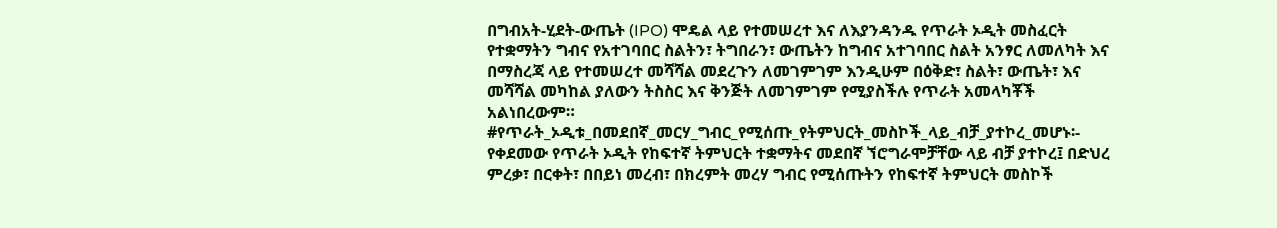በግብአት-ሂደት-ውጤት (IPO) ሞዴል ላይ የተመሠረተ እና ለእያንዳንዱ የጥራት ኦዲት መስፈርት የተቋማትን ግብና የአተገባበር ስልትን፣ ትግበራን፣ ውጤትን ከግብና አተገባበር ስልት አንፃር ለመለካት እና በማስረጃ ላይ የተመሠረተ መሻሻል መደረጉን ለመገምገም እንዲሁም በዕቅድ፣ ስልት፣ ውጤት፣ እና መሻሻል መካከል ያለውን ትስስር እና ቅንጅት ለመገምገም የሚያስችሉ የጥራት አመላካቾች አልነበረውም። #የጥራት_ኦዲቱ_በመደበኛ_መርሃ_ግብር_የሚሰጡ_የትምህርት_መስኮች_ላይ_ብቻ_ያተኮረ_መሆኑ፡- የቀደመው የጥራት ኦዲት የከፍተኛ ትምህርት ተቋማትና መደበኛ ኘሮግራሞቻቸው ላይ ብቻ ያተኮረ፤ በድህረ ምረቃ፣ በርቀት፣ በበይነ መረብ፣ በክረምት መረሃ ግብር የሚሰጡትን የከፍተኛ ትምህርት መስኮች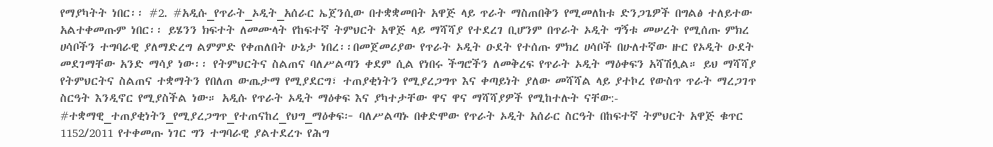የማያካትት ነበር፡፡ #2. #አዲሱ_የጥራት_ኦዲት_አሰራር ኤጀንሲው በተቋቋመበት አዋጅ ላይ ጥራት ማስጠበቅን የሚመለከቱ ድንጋጌዎች በግልፅ ተለይተው አልተቀመጡም ነበር፡፡ ይሄንን ክፍተት ለመሙላት የከፍተኛ ትምህርት አዋጅ ላይ ማሻሻያ የተደረገ ቢሆንም በጥራት ኦዲት ግኝቱ መሠረት የሚሰጡ ምክረ ሀሳቦችን ተግባራዊ ያለማድረግ ልምምድ የቀጠለበት ሁኔታ ነበረ፡፡በመጀመሪያው የጥራት ኦዲት ዑደት የተሰጡ ምክረ ሀሳቦች በሁለተኛው ዙር የኦዲት ዑደት መደገማቸው አንድ ማሳያ ነው፡፡ የትምህርትና ስልጠና ባለሥልጣን ቀደም ሲል የነበሩ ችግሮችን ለመቅረፍ የጥራት ኦዲት ማዕቀፍን አሻሽሏል። ይህ ማሻሻያ የትምህርትና ስልጠና ተቋማትን የበለጠ ውጤታማ የሚያደርግ፣ ተጠያቂነትን የሚያረጋግጥ እና ቀጣይነት ያለው መሻሻል ላይ ያተኮረ የውስጥ ጥራት ማረጋገጥ ስርዓት እንዲኖር የሚያስችል ነው። አዲሱ የጥራት ኦዲት ማዕቀፍ እና ያካተታቸው ዋና ዋና ማሻሻያዎች የሚከተሉት ናቸው:- #ተቋማዊ_ተጠያቂነትን_የሚያረጋግጥ_የተጠናከረ_የህግ_ማዕቀፍ፦ ባለሥልጣኑ በቀድሞው የጥራት ኦዲት አሰራር ስርዓት በከፍተኛ ትምህርት አዋጅ ቁጥር 1152/2011 የተቀመጡ ነገር ግን ተግባራዊ ያልተደረጉ የሕግ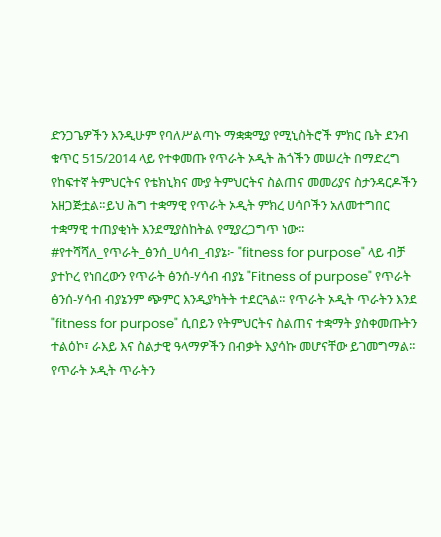ድንጋጌዎችን እንዲሁም የባለሥልጣኑ ማቋቋሚያ የሚኒስትሮች ምክር ቤት ደንብ ቁጥር 515/2014 ላይ የተቀመጡ የጥራት ኦዲት ሕጎችን መሠረት በማድረግ የከፍተኛ ትምህርትና የቴክኒክና ሙያ ትምህርትና ስልጠና መመሪያና ስታንዳርዶችን አዘጋጅቷል።ይህ ሕግ ተቋማዊ የጥራት ኦዲት ምክረ ሀሳቦችን አለመተግበር ተቋማዊ ተጠያቂነት እንደሚያስከትል የሚያረጋግጥ ነው፡፡ #የተሻሻለ_የጥራት_ፅንሰ_ሀሳብ_ብያኔ፦ "fitness for purpose" ላይ ብቻ ያተኮረ የነበረውን የጥራት ፅንሰ-ሃሳብ ብያኔ "Fitness of purpose" የጥራት ፅንሰ-ሃሳብ ብያኔንም ጭምር እንዲያካትት ተደርጓል። የጥራት ኦዲት ጥራትን እንደ "fitness for purpose" ሲበይን የትምህርትና ስልጠና ተቋማት ያስቀመጡትን ተልዕኮ፣ ራእይ እና ስልታዊ ዓላማዎችን በብቃት እያሳኩ መሆናቸው ይገመግማል። የጥራት ኦዲት ጥራትን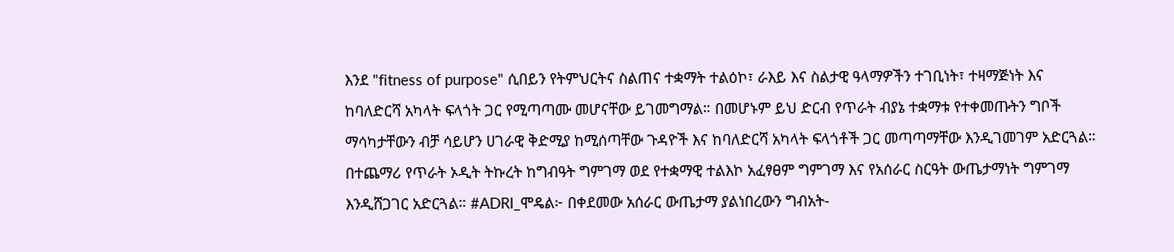እንደ "fitness of purpose" ሲበይን የትምህርትና ስልጠና ተቋማት ተልዕኮ፣ ራእይ እና ስልታዊ ዓላማዎችን ተገቢነት፣ ተዛማጅነት እና ከባለድርሻ አካላት ፍላጎት ጋር የሚጣጣሙ መሆናቸው ይገመግማል። በመሆኑም ይህ ድርብ የጥራት ብያኔ ተቋማቱ የተቀመጡትን ግቦች ማሳካታቸውን ብቻ ሳይሆን ሀገራዊ ቅድሚያ ከሚሰጣቸው ጉዳዮች እና ከባለድርሻ አካላት ፍላጎቶች ጋር መጣጣማቸው እንዲገመገም አድርጓል። በተጨማሪ የጥራት ኦዲት ትኩረት ከግብዓት ግምገማ ወደ የተቋማዊ ተልእኮ አፈፃፀም ግምገማ እና የአሰራር ስርዓት ውጤታማነት ግምገማ እንዲሸጋገር አድርጓል። #ADRI_ሞዴል፦ በቀደመው አሰራር ውጤታማ ያልነበረውን ግብአት-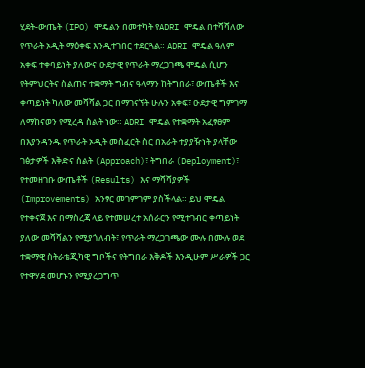ሂደት-ውጤት (IPO) ሞዴልን በመተካት የADRI ሞዴል በተሻሻለው የጥራት ኦዲት ማዕቀፍ እንዲተገበር ተደርጓል። ADRI ሞዴል ዓለም አቀፍ ተቀባይነት ያለውና ዑደታዊ የጥራት ማረጋገጫ ሞዴል ሲሆን የትምህርትና ስልጠና ተቋማት ግብና ዓላማን ከትግበራ፣ ውጤቶች እና ቀጣይነት ካለው መሻሻል ጋር በማገናኘት ሁሉን አቀፍ፣ ዑደታዊ ግምገማ ለማከናወን የሚረዳ ስልት ነው። ADRI ሞዴል የተቋማት አፈፃፀም በእያንዳንዱ የጥራት ኦዲት መስፈርት ስር በአራት ተያያዥነት ያላቸው ገፅታዎች እቅድና ስልት (Approach)፣ ትግበራ (Deployment)፣ የተመዘገቡ ውጤቶች (Results) እና ማሻሻያዎች (Improvements) አንፃር መገምገም ያስችላል። ይህ ሞዴል የተቀናጀ እና በማስረጃ ላይ የተመሠረተ አሰራርን የሚተገብር ቀጣይነት ያለው መሻሻልን የሚያጎለብት፣ የጥራት ማረጋገጫው ሙሉ በሙሉ ወደ ተቋማዊ ስትራቴጂካዊ ግቦችና የትግበራ እቅዶች እንዲሁም ሥራዎች ጋር የተዋሃደ መሆኑን የሚያረጋግጥ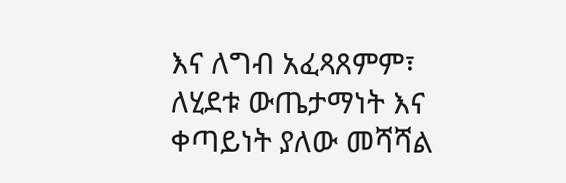እና ለግብ አፈጻጸምም፣ ለሂደቱ ውጤታማነት እና ቀጣይነት ያለው መሻሻል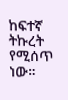ከፍተኛ ትኩረት የሚሰጥ ነው።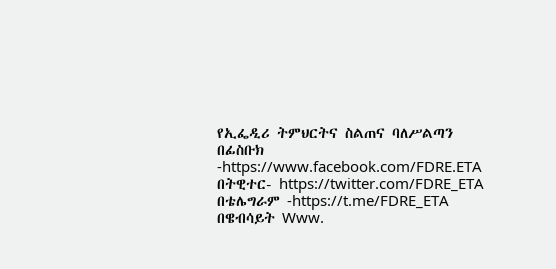የኢፌዲሪ ትምህርትና ስልጠና ባለሥልጣን በፊስቡክ -https://www.facebook.com/FDRE.ETA በትዊተር- https://twitter.com/FDRE_ETA በቴሌግራም -https://t.me/FDRE_ETA በዌብሳይት Www.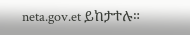neta.gov.et ይከታተሉ።